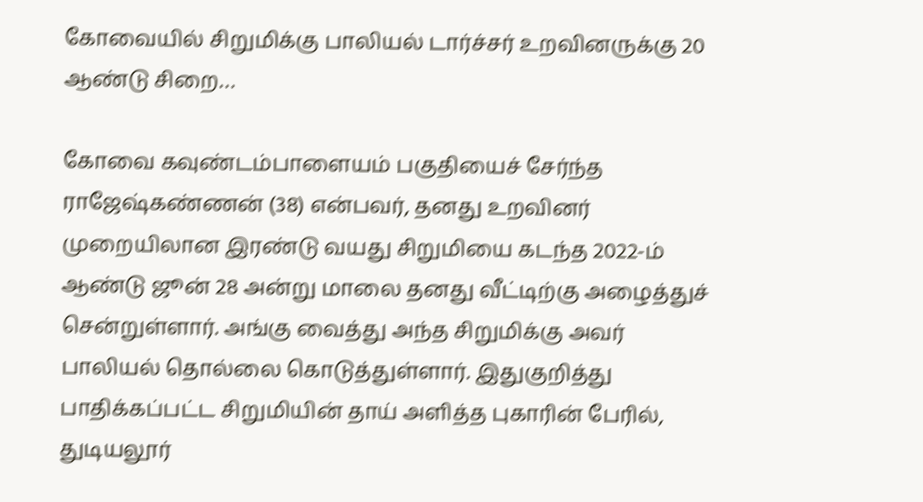கோவையில் சிறுமிக்கு பாலியல் டார்ச்சர் உறவினருக்கு 20 ஆண்டு சிறை…

கோவை கவுண்டம்பாளையம் பகுதியைச் சேர்ந்த ராஜேஷ்கண்ணன் (38) என்பவர், தனது உறவினர் முறையிலான இரண்டு வயது சிறுமியை கடந்த 2022-ம் ஆண்டு ஜூன் 28 அன்று மாலை தனது வீட்டிற்கு அழைத்துச் சென்றுள்ளார். அங்கு வைத்து அந்த சிறுமிக்கு அவர் பாலியல் தொல்லை கொடுத்துள்ளார். இதுகுறித்து பாதிக்கப்பட்ட சிறுமியின் தாய் அளித்த புகாரின் பேரில், துடியலூர்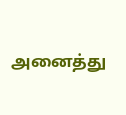அனைத்து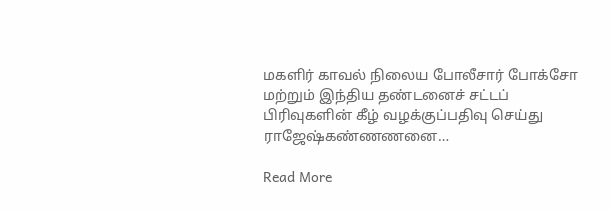மகளிர் காவல் நிலைய போலீசார் போக்சோ மற்றும் இந்திய தண்டனைச் சட்டப் பிரிவுகளின் கீழ் வழக்குப்பதிவு செய்து ராஜேஷ்கண்ணணனை…

Read More